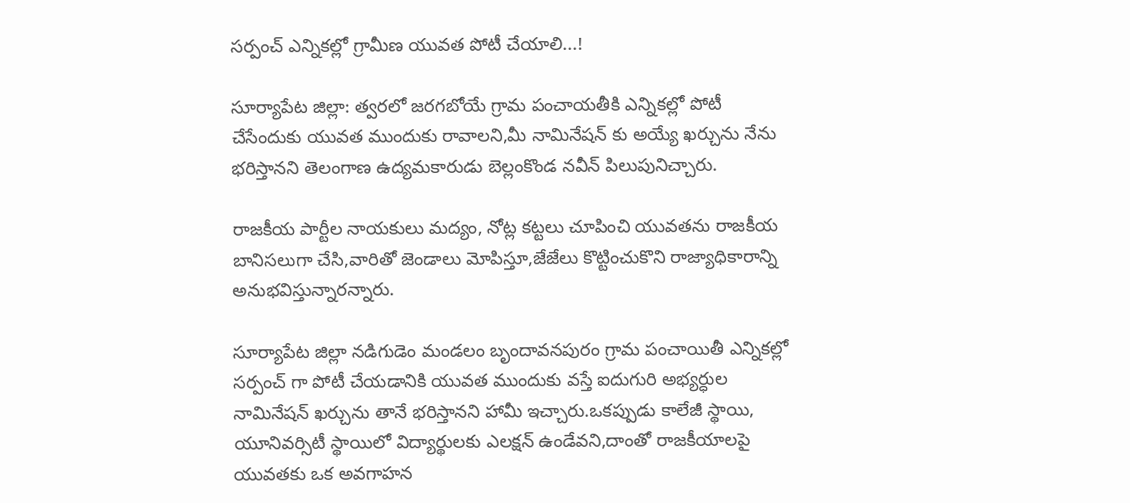సర్పంచ్ ఎన్నికల్లో గ్రామీణ యువత పోటీ చేయాలి...!

సూర్యాపేట జిల్లా: త్వరలో జరగబోయే గ్రామ పంచాయతీకి ఎన్నికల్లో పోటీ చేసేందుకు యువత ముందుకు రావాలని,మీ నామినేషన్ కు అయ్యే ఖర్చును నేను భరిస్తానని తెలంగాణ ఉద్యమకారుడు బెల్లంకొండ నవీన్ పిలుపునిచ్చారు.

రాజకీయ పార్టీల నాయకులు మద్యం, నోట్ల కట్టలు చూపించి యువతను రాజకీయ బానిసలుగా చేసి,వారితో జెండాలు మోపిస్తూ,జేజేలు కొట్టించుకొని రాజ్యాధికారాన్ని అనుభవిస్తున్నారన్నారు.

సూర్యాపేట జిల్లా నడిగుడెం మండలం బృందావనపురం గ్రామ పంచాయితీ ఎన్నికల్లో సర్పంచ్ గా పోటీ చేయడానికి యువత ముందుకు వస్తే ఐదుగురి అభ్యర్ధుల నామినేషన్ ఖర్చును తానే భరిస్తానని హామీ ఇచ్చారు.ఒకప్పుడు కాలేజీ స్థాయి, యూనివర్సిటీ స్థాయిలో విద్యార్థులకు ఎలక్షన్ ఉండేవని,దాంతో రాజకీయాలపై యువతకు ఒక అవగాహన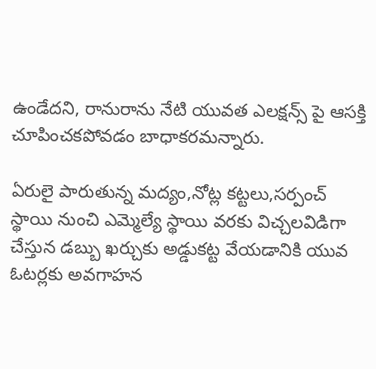ఉండేదని, రానురాను నేటి యువత ఎలక్షన్స్ పై ఆసక్తి చూపించకపోవడం బాధాకరమన్నారు.

ఏరులై పారుతున్న మద్యం,నోట్ల కట్టలు,సర్పంచ్ స్థాయి నుంచి ఎమ్మెల్యే స్థాయి వరకు విచ్చలవిడిగా చేస్తున డబ్బు ఖర్చుకు అడ్డుకట్ట వేయడానికి యువ ఓటర్లకు అవగాహన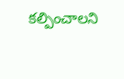కల్పించాలని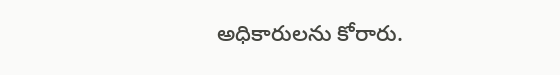అధికారులను కోరారు.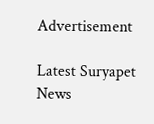Advertisement

Latest Suryapet News